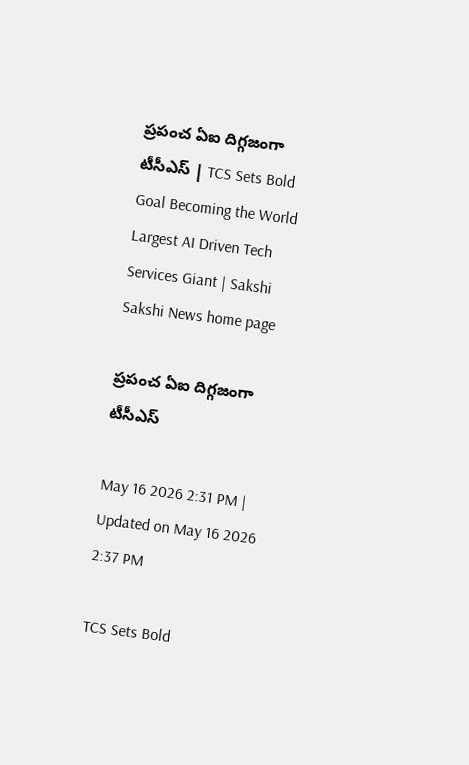ప్రపంచ ఏఐ దిగ్గజంగా టీసీఎస్ | TCS Sets Bold Goal Becoming the World Largest AI Driven Tech Services Giant | Sakshi
Sakshi News home page

ప్రపంచ ఏఐ దిగ్గజంగా టీసీఎస్

May 16 2026 2:31 PM | Updated on May 16 2026 2:37 PM

TCS Sets Bold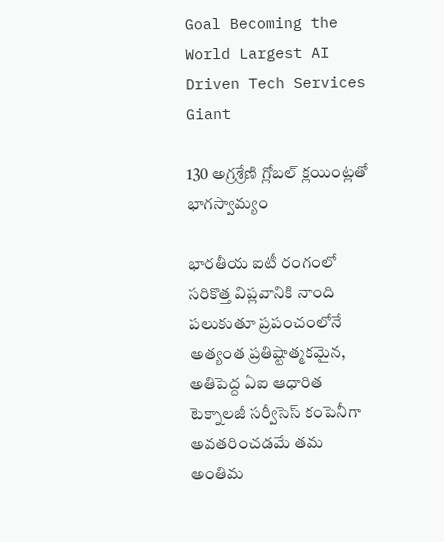Goal Becoming the World Largest AI Driven Tech Services Giant

130 అగ్రశ్రేణి గ్లోబల్ క్లయింట్లతో భాగస్వామ్యం

భారతీయ ఐటీ రంగంలో సరికొత్త విప్లవానికి నాంది పలుకుతూ ప్రపంచంలోనే అత్యంత ప్రతిష్టాత్మకమైన, అతిపెద్ద ఏఐ ఆధారిత టెక్నాలజీ సర్వీసెస్ కంపెనీగా అవతరించడమే తమ అంతిమ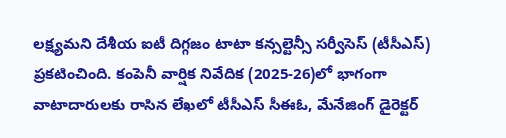లక్ష్యమని దేశీయ ఐటీ దిగ్గజం టాటా కన్సల్టెన్సీ సర్వీసెస్ (టీసీఎస్‌) ప్రకటించింది. కంపెనీ వార్షిక నివేదిక (2025-26)లో భాగంగా వాటాదారులకు రాసిన లేఖలో టీసీఎస్ సీఈఓ, మేనేజింగ్ డైరెక్టర్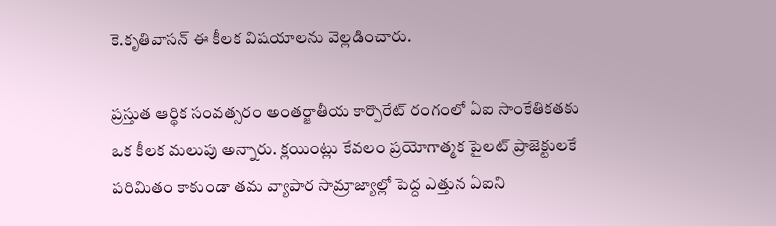కె.కృతివాసన్ ఈ కీలక విషయాలను వెల్లడించారు.

ప్రస్తుత ఆర్థిక సంవత్సరం అంతర్జాతీయ కార్పొరేట్ రంగంలో ఏఐ సాంకేతికతకు ఒక కీలక మలుపు అన్నారు. క్లయింట్లు కేవలం ప్రయోగాత్మక పైలట్ ప్రాజెక్టులకే పరిమితం కాకుండా తమ వ్యాపార సామ్రాజ్యాల్లో పెద్ద ఎత్తున ఏఐని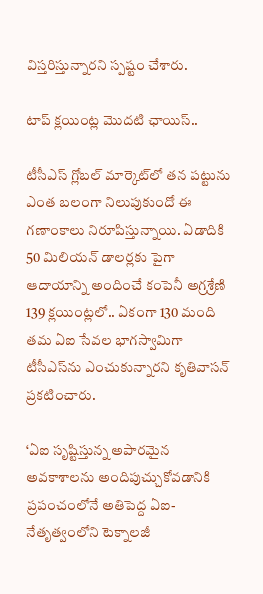విస్తరిస్తున్నారని స్పష్టం చేశారు.

టాప్ క్లయింట్ల మొదటి ఛాయిస్..

టీసీఎస్ గ్లోబల్ మార్కెట్‌లో తన పట్టును ఎంత బలంగా నిలుపుకుందో ఈ గణాంకాలు నిరూపిస్తున్నాయి. ఏడాదికి 50 మిలియన్ డాలర్లకు పైగా ఆదాయాన్ని అందించే కంపెనీ అగ్రశ్రేణి 139 క్లయింట్లలో.. ఏకంగా 130 మంది తమ ఏఐ సేవల భాగస్వామిగా టీసీఎస్‌ను ఎంచుకున్నారని కృతివాసన్ ప్రకటించారు.

‘ఏఐ సృష్టిస్తున్న అపారమైన అవకాశాలను అందిపుచ్చుకోవడానికి ప్రపంచంలోనే అతిపెద్ద ఏఐ-నేతృత్వంలోని టెక్నాలజీ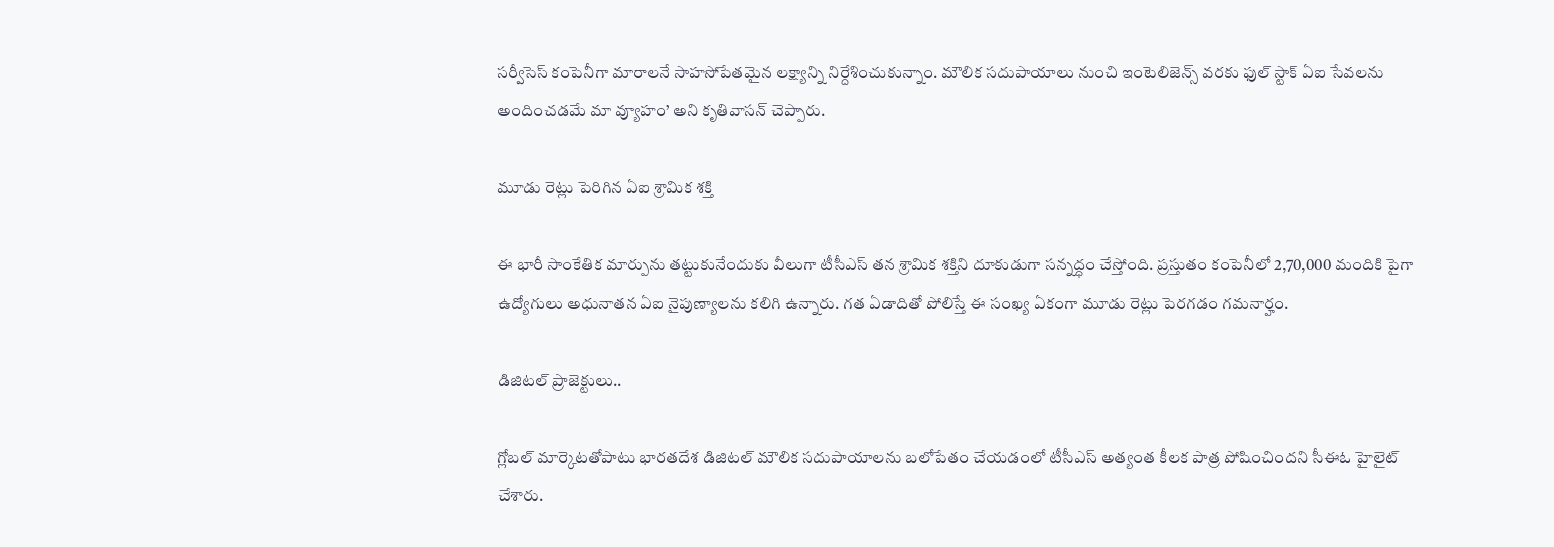సర్వీసెస్ కంపెనీగా మారాలనే సాహసోపేతమైన లక్ష్యాన్ని నిర్దేశించుకున్నాం. మౌలిక సదుపాయాలు నుంచి ఇంటెలిజెన్స్ వరకు ఫుల్‌ స్టాక్ ఏఐ సేవలను అందించడమే మా వ్యూహం’ అని కృతివాసన్ చెప్పారు.

మూడు రెట్లు పెరిగిన ఏఐ శ్రామిక శక్తి

ఈ భారీ సాంకేతిక మార్పును తట్టుకునేందుకు వీలుగా టీసీఎస్ తన శ్రామిక శక్తిని దూకుడుగా సన్నద్ధం చేస్తోంది. ప్రస్తుతం కంపెనీలో 2,70,000 మందికి పైగా ఉద్యోగులు అధునాతన ఏఐ నైపుణ్యాలను కలిగి ఉన్నారు. గత ఏడాదితో పోలిస్తే ఈ సంఖ్య ఏకంగా మూడు రెట్లు పెరగడం గమనార్హం.

డిజిటల్ ప్రాజెక్టులు..

గ్లోబల్ మార్కెటతోపాటు భారతదేశ డిజిటల్ మౌలిక సదుపాయాలను బలోపేతం చేయడంలో టీసీఎస్ అత్యంత కీలక పాత్ర పోషించిందని సీఈఓ హైలైట్ చేశారు.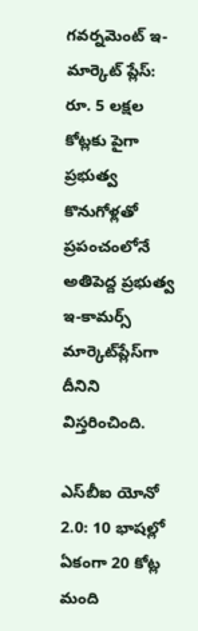గవర్నమెంట్ ఇ-మార్కెట్ ప్లేస్: రూ. 5 లక్షల కోట్లకు పైగా ప్రభుత్వ కొనుగోళ్లతో ప్రపంచంలోనే అతిపెద్ద ప్రభుత్వ ఇ-కామర్స్ మార్కెట్‌ప్లేస్‌గా దీనిని విస్తరించింది.

ఎస్‌బీఐ యోనో 2.0: 10 భాషల్లో ఏకంగా 20 కోట్ల మంది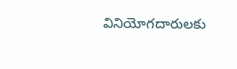వినియోగదారులకు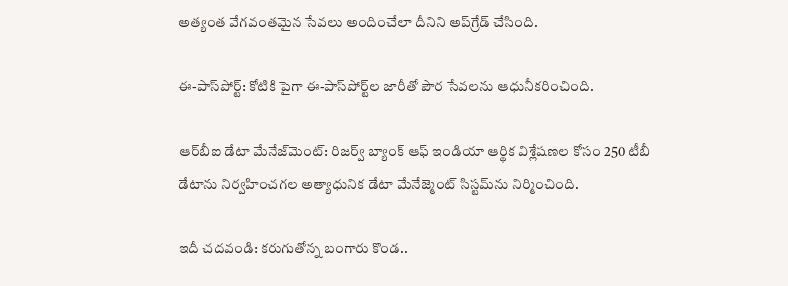అత్యంత వేగవంతమైన సేవలు అందించేలా దీనిని అప్‌గ్రేడ్ చేసింది.

ఈ-పాస్‌పోర్ట్: కోటికి పైగా ఈ-పాస్‌పోర్ట్‌ల జారీతో పౌర సేవలను ఆధునీకరించింది.

ఆర్‌బీఐ డేటా మేనేజ్‌మెంట్‌: రిజర్వ్ బ్యాంక్ ఆఫ్ ఇండియా ఆర్థిక విశ్లేషణల కోసం 250 టీబీ డేటాను నిర్వహించగల అత్యాధునిక డేటా మేనేజ్మెంట్ సిస్టమ్‌ను నిర్మించింది.

ఇదీ చదవండి: కరుగుతోన్న బంగారు కొండ..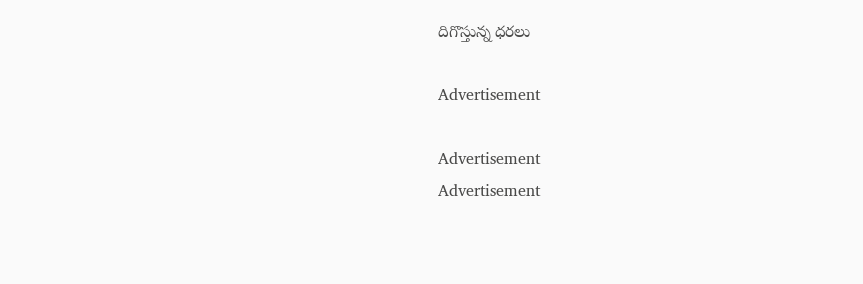దిగొస్తున్న ధరలు

Advertisement

Advertisement
Advertisement